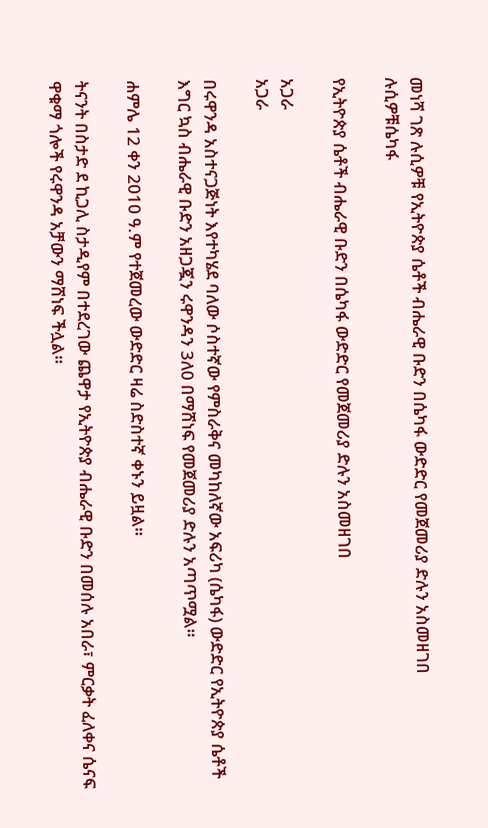መነሻ ገጽ ሉሲዎቹ የኢትዮጵያ ሴቶች ብሔራዊ ቡድን በሴካፋ ውድድር የመጀመሪያ ድሉን አስመዘገበ
ሉሲዎቹሴካፋ

የኢትዮጵያ ሴቶች ብሔራዊ ቡድን በሴካፋ ውድድር የመጀመሪያ ድሉን አስመዘገበ

አጋራ
አጋራ

በሩዋንዳ አስተናጋጅነት እየተካሄደ ባለው ሶስተኛው የምስራቅና መካከለኛው አፍሪካ (ሴካፋ) ውድድር የኢትዮጵያ ሴቶች እግር ኳስ ብሔራዊ ቡድን አዘጋጇን ሩዋንዳን 3ለ0 በማሸነፍ የመጀመሪያ ድሉን አጣጥሟል።

ሐምሌ 12 ቀን 2010 ዓ.ም የተጀመረው ውድድር ዛሬ ስድስተኛ ቀኑን ይዟል።

ትናንት በስታድ ደ ኪጋሊ ስታዲየም በተደረገው ጨዋታ የኢትዮጵያ ብሔራዊ ቡድን በመሰሉ አበራ፣ ምርቃት ፈለቀና ሴናፍ ዋቁማ ጎሎች የሩዋንዳ አቻውን ማሸነፍ ችሏል።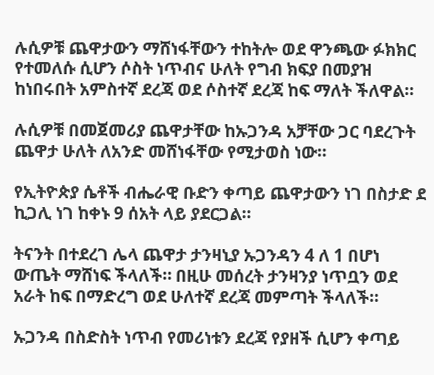ሉሲዎቹ ጨዋታውን ማሸነፋቸውን ተከትሎ ወደ ዋንጫው ፉክክር የተመለሱ ሲሆን ሶስት ነጥብና ሁለት የግብ ክፍያ በመያዝ ከነበሩበት አምስተኛ ደረጃ ወደ ሶስተኛ ደረጃ ከፍ ማለት ችለዋል።

ሉሲዎቹ በመጀመሪያ ጨዋታቸው ከኡጋንዳ አቻቸው ጋር ባደረጉት ጨዋታ ሁለት ለአንድ መሸነፋቸው የሚታወስ ነው።

የኢትዮጵያ ሴቶች ብሔራዊ ቡድን ቀጣይ ጨዋታውን ነገ በስታድ ደ ኪጋሊ ነገ ከቀኑ 9 ሰአት ላይ ያደርጋል።

ትናንት በተደረገ ሌላ ጨዋታ ታንዛኒያ ኡጋንዳን 4 ለ 1 በሆነ ውጤት ማሸነፍ ችላለች። በዚሁ መሰረት ታንዛንያ ነጥቧን ወደ አራት ከፍ በማድረግ ወደ ሁለተኛ ደረጃ መምጣት ችላለች።

ኡጋንዳ በስድስት ነጥብ የመሪነቱን ደረጃ የያዘች ሲሆን ቀጣይ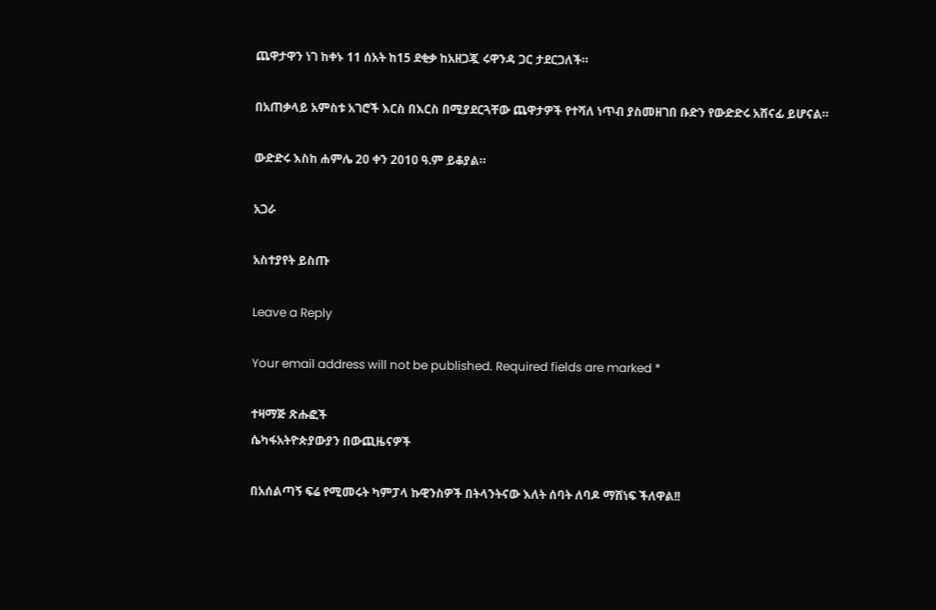ጨዋታዋን ነገ ከቀኑ 11 ሰአት ከ15 ደቂቃ ከአዘጋጇ ሩዋንዳ ጋር ታደርጋለች።

በአጠቃላይ አምስቱ አገሮች እርስ በእርስ በሚያደርጓቸው ጨዋታዎች የተሻለ ነጥብ ያስመዘገበ ቡድን የውድድሩ አሸናፊ ይሆናል።

ውድድሩ እስከ ሐምሌ 20 ቀን 2010 ዓ.ም ይቆያል።

አጋራ

አስተያየት ይስጡ

Leave a Reply

Your email address will not be published. Required fields are marked *

ተዛማጅ ጽሑፎች
ሴካፋአትዮጵያውያን በውጪዜናዎች

በአሰልጣኝ ፍሬ የሚመሩት ካምፓላ ኩዊንስዎች በትላንትናው እለት ሰባት ለባዶ ማሸነፍ ችለዋል!!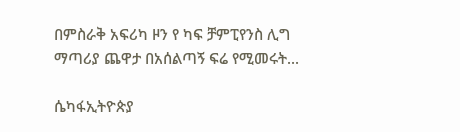በምስራቅ አፍሪካ ዞን የ ካፍ ቻምፒየንስ ሊግ ማጣሪያ ጨዋታ በአሰልጣኝ ፍሬ የሚመሩት...

ሴካፋኢትዮጵያ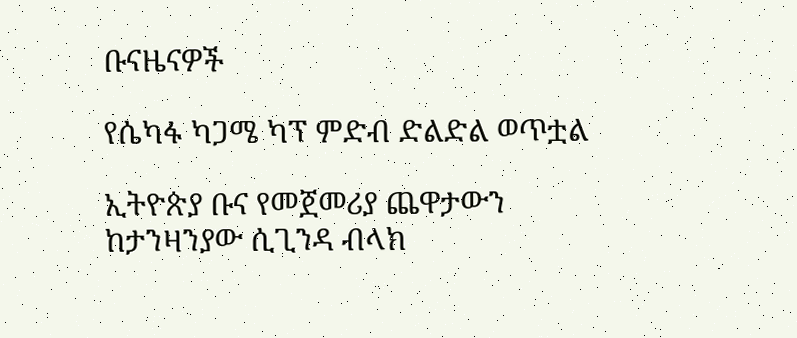ቡናዜናዎች

የሴካፋ ካጋሜ ካፕ ምድብ ድልድል ወጥቷል

ኢትዮጵያ ቡና የመጀመሪያ ጨዋታውን ከታንዛንያው ሲጊንዳ ብላክ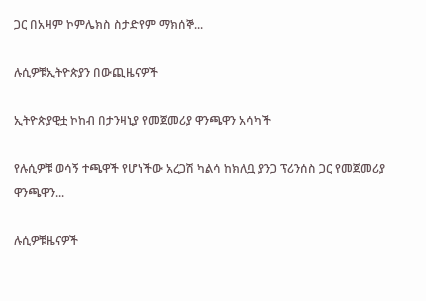ጋር በአዛም ኮምሌክስ ስታድየም ማክሰኞ...

ሉሲዎቹኢትዮጵያን በውጪዜናዎች

ኢትዮጵያዊቷ ኮከብ በታንዛኒያ የመጀመሪያ ዋንጫዋን አሳካች

የሉሲዎቹ ወሳኝ ተጫዋች የሆነችው አረጋሽ ካልሳ ከክለቧ ያንጋ ፕሪንሰስ ጋር የመጀመሪያ ዋንጫዋን...

ሉሲዎቹዜናዎች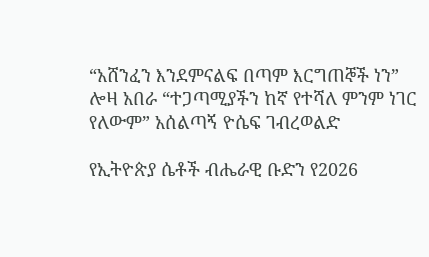“አሸንፈን እንደምናልፍ በጣም እርግጠኞች ነን” ሎዛ አበራ “ተጋጣሚያችን ከኛ የተሻለ ምንም ነገር የለውም” አሰልጣኝ ዮሴፍ ገብረወልድ

የኢትዮጵያ ሴቶች ብሔራዊ ቡድን የ2026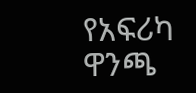የአፍሪካ ዋንጫ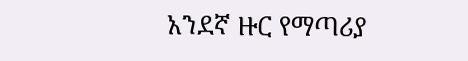አንደኛ ዙር የማጣሪያ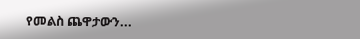የመልስ ጨዋታውን...